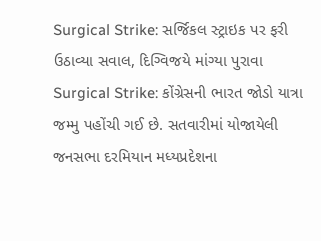Surgical Strike: સર્જિકલ સ્ટ્રાઇક પર ફરી ઉઠાવ્યા સવાલ, દિગ્વિજયે માંગ્યા પુરાવા
Surgical Strike: કોંગ્રેસની ભારત જોડો યાત્રા જમ્મુ પહોંચી ગઈ છે. સતવારીમાં યોજાયેલી જનસભા દરમિયાન મધ્યપ્રદેશના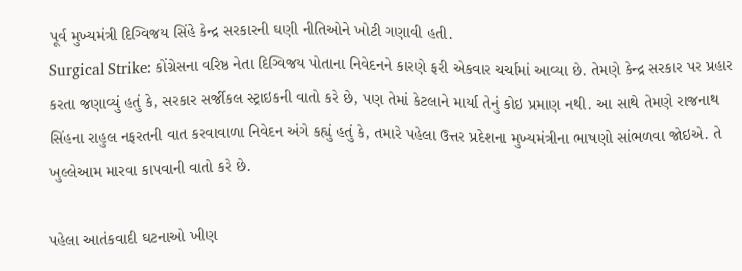પૂર્વ મુખ્યમંત્રી દિગ્વિજય સિંહે કેન્દ્ર સરકારની ઘણી નીતિઓને ખોટી ગણાવી હતી.
Surgical Strike: કોંગ્રેસના વરિષ્ઠ નેતા દિગ્વિજય પોતાના નિવેદનને કારણે ફરી એકવાર ચર્ચામાં આવ્યા છે. તેમણે કેન્દ્ર સરકાર પર પ્રહાર કરતા જણાવ્યું હતું કે, સરકાર સર્જીકલ સ્ટ્રાઇકની વાતો કરે છે, પણ તેમાં કેટલાને માર્યા તેનું કોઇ પ્રમાણ નથી. આ સાથે તેમણે રાજનાથ સિંહના રાહુલ નફરતની વાત કરવાવાળા નિવેદન અંગે કહ્યું હતું કે, તમારે પહેલા ઉત્તર પ્રદેશના મુખ્યમંત્રીના ભાષણો સાંભળવા જોઇએ. તે ખુલ્લેઆમ મારવા કાપવાની વાતો કરે છે.

પહેલા આતંકવાદી ઘટનાઓ ખીણ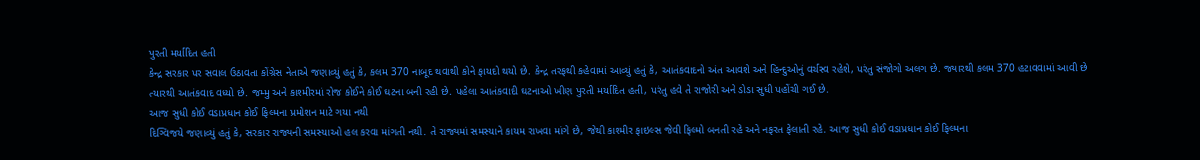પુરતી મર્યાદિત હતી
કેન્દ્ર સરકાર પર સવાલ ઉઠાવતા કોંગ્રેસ નેતાએ જણાવ્યું હતું કે, કલમ 370 નાબૂદ થવાથી કોને ફાયદો થયો છે. કેન્દ્ર તરફથી કહેવામાં આવ્યું હતું કે, આતંકવાદનો અંત આવશે અને હિન્દુઓનું વર્ચસ્વ રહેશે, પરંતુ સંજોગો અલગ છે. જ્યારથી કલમ 370 હટાવવામાં આવી છે ત્યારથી આતંકવાદ વધ્યો છે. જમ્મુ અને કાશ્મીરમાં રોજ કોઈને કોઈ ઘટના બની રહી છે. પહેલા આતંકવાદી ઘટનાઓ ખીણ પુરતી મર્યાદિત હતી, પરંતુ હવે તે રાજોરી અને ડોડા સુધી પહોંચી ગઈ છે.
આજ સુધી કોઈ વડાપ્રધાન કોઈ ફિલ્મના પ્રમોશન માટે ગયા નથી
દિગ્વિજયે જણાવ્યું હતું કે, સરકાર રાજ્યની સમસ્યાઓ હલ કરવા માંગતી નથી. તે રાજ્યમાં સમસ્યાને કાયમ રાખવા માંગે છે, જેથી કાશ્મીર ફાઇલ્સ જેવી ફિલ્મો બનતી રહે અને નફરત ફેલાતી રહે. આજ સુધી કોઈ વડાપ્રધાન કોઈ ફિલ્મના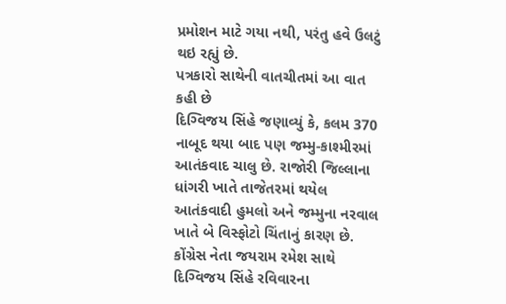પ્રમોશન માટે ગયા નથી, પરંતુ હવે ઉલટું થઇ રહ્યું છે.
પત્રકારો સાથેની વાતચીતમાં આ વાત કહી છે
દિગ્વિજય સિંહે જણાવ્યું કે, કલમ 370 નાબૂદ થયા બાદ પણ જમ્મુ-કાશ્મીરમાં આતંકવાદ ચાલુ છે. રાજોરી જિલ્લાના ધાંગરી ખાતે તાજેતરમાં થયેલ આતંકવાદી હુમલો અને જમ્મુના નરવાલ ખાતે બે વિસ્ફોટો ચિંતાનું કારણ છે. કોંગ્રેસ નેતા જયરામ રમેશ સાથે દિગ્વિજય સિંહે રવિવારના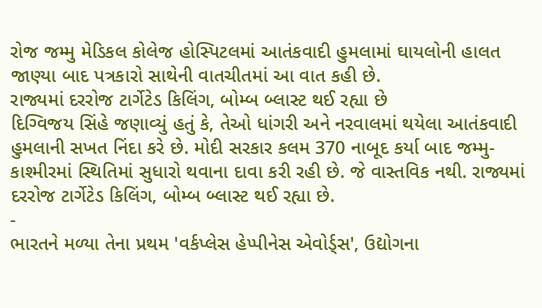રોજ જમ્મુ મેડિકલ કોલેજ હોસ્પિટલમાં આતંકવાદી હુમલામાં ઘાયલોની હાલત જાણ્યા બાદ પત્રકારો સાથેની વાતચીતમાં આ વાત કહી છે.
રાજ્યમાં દરરોજ ટાર્ગેટેડ કિલિંગ, બોમ્બ બ્લાસ્ટ થઈ રહ્યા છે
દિગ્વિજય સિંહે જણાવ્યું હતું કે, તેઓ ધાંગરી અને નરવાલમાં થયેલા આતંકવાદી હુમલાની સખત નિંદા કરે છે. મોદી સરકાર કલમ 370 નાબૂદ કર્યા બાદ જમ્મુ-કાશ્મીરમાં સ્થિતિમાં સુધારો થવાના દાવા કરી રહી છે. જે વાસ્તવિક નથી. રાજ્યમાં દરરોજ ટાર્ગેટેડ કિલિંગ, બોમ્બ બ્લાસ્ટ થઈ રહ્યા છે.
-
ભારતને મળ્યા તેના પ્રથમ 'વર્કપ્લેસ હેપ્પીનેસ એવોર્ડ્સ', ઉદ્યોગના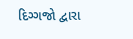દિગ્ગજો દ્વારા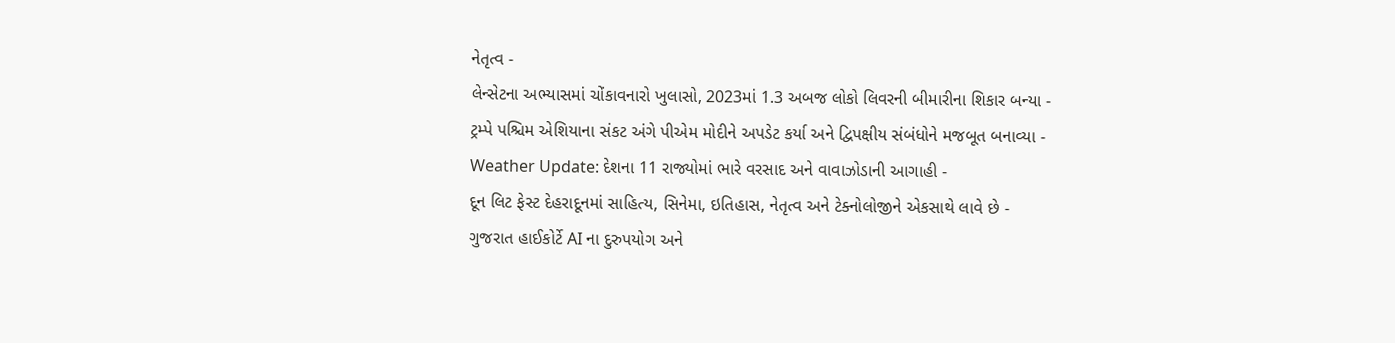નેતૃત્વ -
લેન્સેટના અભ્યાસમાં ચોંકાવનારો ખુલાસો, 2023માં 1.3 અબજ લોકો લિવરની બીમારીના શિકાર બન્યા -
ટ્રમ્પે પશ્ચિમ એશિયાના સંકટ અંગે પીએમ મોદીને અપડેટ કર્યા અને દ્વિપક્ષીય સંબંધોને મજબૂત બનાવ્યા -
Weather Update: દેશના 11 રાજ્યોમાં ભારે વરસાદ અને વાવાઝોડાની આગાહી -
દૂન લિટ ફેસ્ટ દેહરાદૂનમાં સાહિત્ય, સિનેમા, ઇતિહાસ, નેતૃત્વ અને ટેક્નોલોજીને એકસાથે લાવે છે -
ગુજરાત હાઈકોર્ટે AI ના દુરુપયોગ અને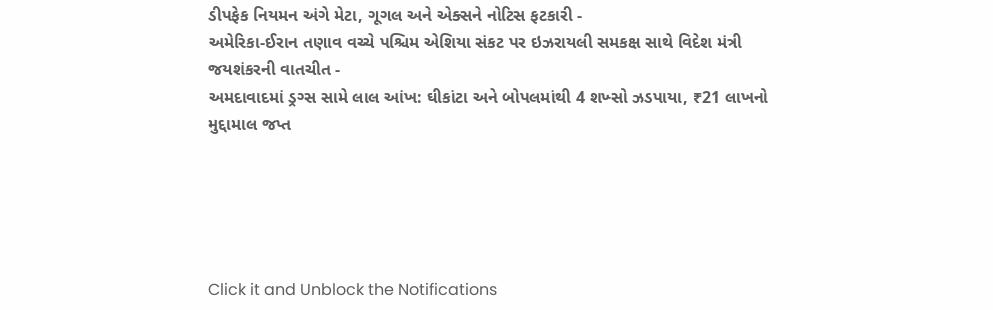ડીપફેક નિયમન અંગે મેટા, ગૂગલ અને એક્સને નોટિસ ફટકારી -
અમેરિકા-ઈરાન તણાવ વચ્ચે પશ્ચિમ એશિયા સંકટ પર ઇઝરાયલી સમકક્ષ સાથે વિદેશ મંત્રી જયશંકરની વાતચીત -
અમદાવાદમાં ડ્રગ્સ સામે લાલ આંખ: ઘીકાંટા અને બોપલમાંથી 4 શખ્સો ઝડપાયા, ₹21 લાખનો મુદ્દામાલ જપ્ત





Click it and Unblock the Notifications